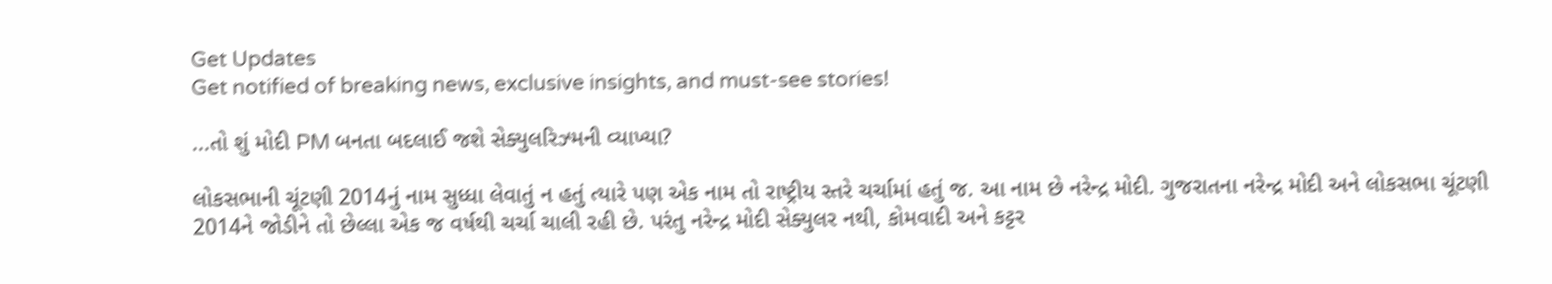Get Updates
Get notified of breaking news, exclusive insights, and must-see stories!

...તો શું મોદી PM બનતા બદલાઈ જશે સેક્યુલરિઝ્મની વ્યાખ્યા?

લોકસભાની ચૂંટણી 2014નું નામ સુધ્ધા લેવાતું ન હતું ત્યારે પણ એક નામ તો રાષ્ટ્રીય સ્તરે ચર્ચામાં હતું જ. આ નામ છે નરેન્દ્ર મોદી. ગુજરાતના નરેન્દ્ર મોદી અને લોકસભા ચૂંટણી 2014ને જોડીને તો છેલ્લા એક જ વર્ષથી ચર્ચા ચાલી રહી છે. પરંતુ નરેન્દ્ર મોદી સેક્યુલર નથી, કોમવાદી અને કટ્ટર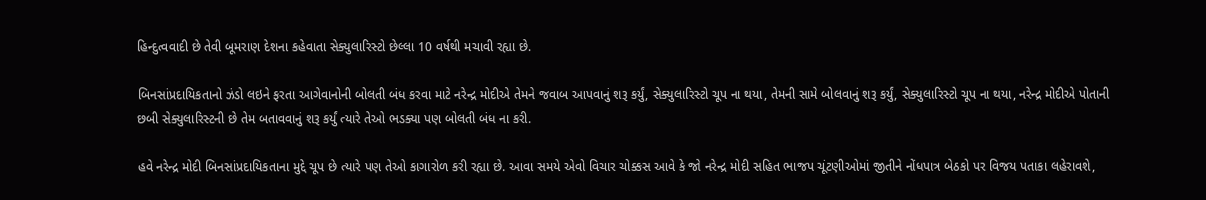હિન્દુત્વવાદી છે તેવી બૂમરાણ દેશના કહેવાતા સેક્યુલારિસ્ટો છેલ્લા 10 વર્ષથી મચાવી રહ્યા છે.

બિનસાંપ્રદાયિકતાનો ઝંડો લઇને ફરતા આગેવાનોની બોલતી બંધ કરવા માટે નરેન્દ્ર મોદીએ તેમને જવાબ આપવાનું શરૂ કર્યું, સેક્યુલારિસ્ટો ચૂપ ના થયા, તેમની સામે બોલવાનું શરૂ કર્યું, સેક્યુલારિસ્ટો ચૂપ ના થયા, નરેન્દ્ર મોદીએ પોતાની છબી સેક્યુલારિસ્ટની છે તેમ બતાવવાનું શરૂ કર્યું ત્યારે તેઓ ભડક્યા પણ બોલતી બંધ ના કરી.

હવે નરેન્દ્ર મોદી બિનસાંપ્રદાયિકતાના મુદ્દે ચૂપ છે ત્યારે પણ તેઓ કાગારોળ કરી રહ્યા છે. આવા સમયે એવો વિચાર ચોક્કસ આવે કે જો નરેન્દ્ર મોદી સહિત ભાજપ ચૂંટણીઓમાં જીતીને નોંધપાત્ર બેઠકો પર વિજય પતાકા લહેરાવશે,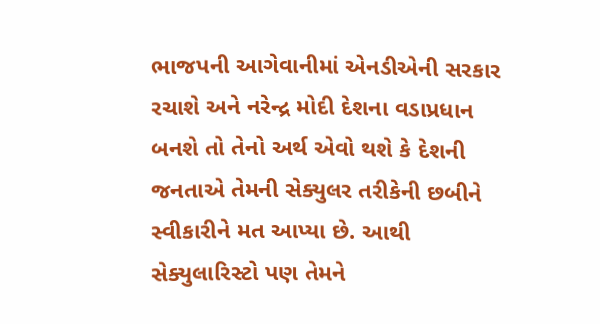ભાજપની આગેવાનીમાં એનડીએની સરકાર રચાશે અને નરેન્દ્ર મોદી દેશના વડાપ્રધાન બનશે તો તેનો અર્થ એવો થશે કે દેશની જનતાએ તેમની સેક્યુલર તરીકેની છબીને સ્વીકારીને મત આપ્યા છે. આથી સેક્યુલારિસ્ટો પણ તેમને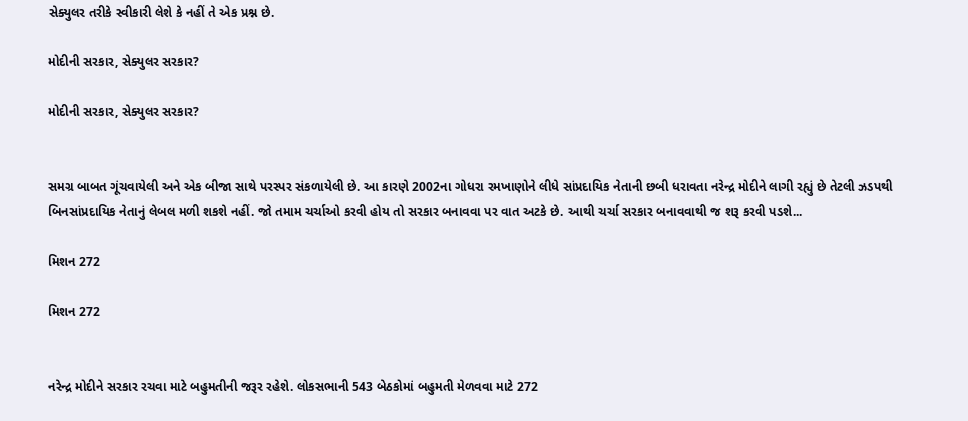સેક્યુલર તરીકે સ્વીકારી લેશે કે નહીં તે એક પ્રશ્ન છે.

મોદીની સરકાર, સેક્યુલર સરકાર?

મોદીની સરકાર, સેક્યુલર સરકાર?


સમગ્ર બાબત ગૂંચવાયેલી અને એક બીજા સાથે પરસ્પર સંકળાયેલી છે. આ કારણે 2002ના ગોધરા રમખાણોને લીધે સાંપ્રદાયિક નેતાની છબી ધરાવતા નરેન્દ્ર મોદીને લાગી રહ્યું છે તેટલી ઝડપથી બિનસાંપ્રદાયિક નેતાનું લેબલ મળી શકશે નહીં. જો તમામ ચર્ચાઓ કરવી હોય તો સરકાર બનાવવા પર વાત અટકે છે. આથી ચર્ચા સરકાર બનાવવાથી જ શરૂ કરવી પડશે...

મિશન 272

મિશન 272


નરેન્દ્ર મોદીને સરકાર રચવા માટે બહુમતીની જરૂર રહેશે. લોકસભાની 543 બેઠકોમાં બહુમતી મેળવવા માટે 272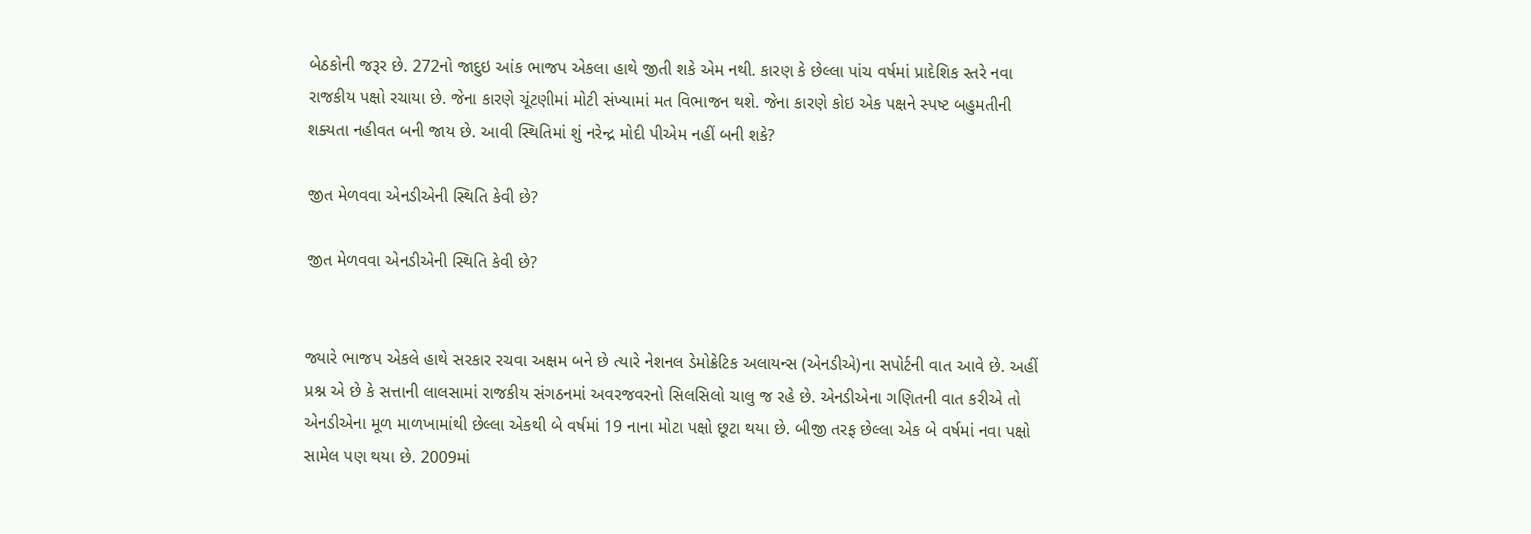બેઠકોની જરૂર છે. 272નો જાદુઇ આંક ભાજપ એકલા હાથે જીતી શકે એમ નથી. કારણ કે છેલ્લા પાંચ વર્ષમાં પ્રાદેશિક સ્તરે નવા રાજકીય પક્ષો રચાયા છે. જેના કારણે ચૂંટણીમાં મોટી સંખ્યામાં મત વિભાજન થશે. જેના કારણે કોઇ એક પક્ષને સ્પષ્ટ બહુમતીની શક્યતા નહીવત બની જાય છે. આવી સ્થિતિમાં શું નરેન્દ્ર મોદી પીએમ નહીં બની શકે?

જીત મેળવવા એનડીએની સ્થિતિ કેવી છે?

જીત મેળવવા એનડીએની સ્થિતિ કેવી છે?


જ્યારે ભાજપ એકલે હાથે સરકાર રચવા અક્ષમ બને છે ત્યારે નેશનલ ડેમોક્રેટિક અલાયન્સ (એનડીએ)ના સપોર્ટની વાત આવે છે. અહીં પ્રશ્ન એ છે કે સત્તાની લાલસામાં રાજકીય સંગઠનમાં અવરજવરનો સિલસિલો ચાલુ જ રહે છે. એનડીએના ગણિતની વાત કરીએ તો એનડીએના મૂળ માળખામાંથી છેલ્લા એકથી બે વર્ષમાં 19 નાના મોટા પક્ષો છૂટા થયા છે. બીજી તરફ છેલ્લા એક બે વર્ષમાં નવા પક્ષો સામેલ પણ થયા છે. 2009માં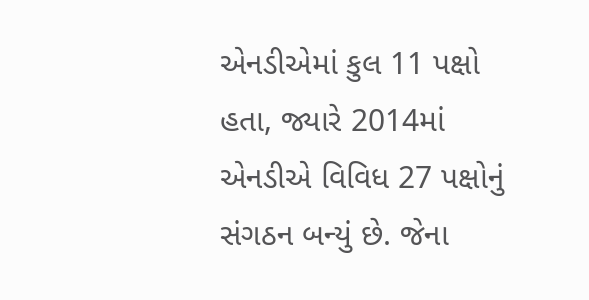એનડીએમાં કુલ 11 પક્ષો હતા, જ્યારે 2014માં એનડીએ વિવિધ 27 પક્ષોનું સંગઠન બન્યું છે. જેના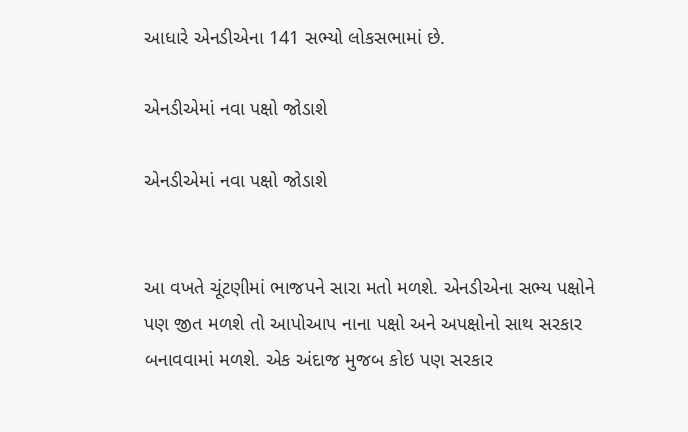આધારે એનડીએના 141 સભ્યો લોકસભામાં છે.

એનડીએમાં નવા પક્ષો જોડાશે

એનડીએમાં નવા પક્ષો જોડાશે


આ વખતે ચૂંટણીમાં ભાજપને સારા મતો મળશે. એનડીએના સભ્ય પક્ષોને પણ જીત મળશે તો આપોઆપ નાના પક્ષો અને અપક્ષોનો સાથ સરકાર બનાવવામાં મળશે. એક અંદાજ મુજબ કોઇ પણ સરકાર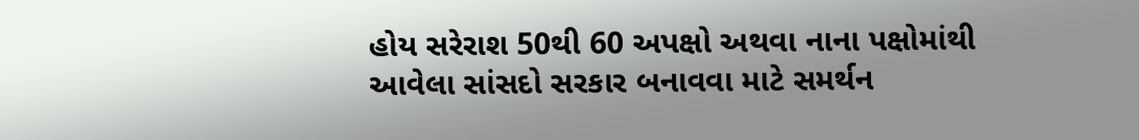હોય સરેરાશ 50થી 60 અપક્ષો અથવા નાના પક્ષોમાંથી આવેલા સાંસદો સરકાર બનાવવા માટે સમર્થન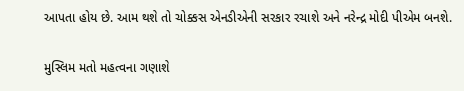આપતા હોય છે. આમ થશે તો ચોક્કસ એનડીએની સરકાર રચાશે અને નરેન્દ્ર મોદી પીએમ બનશે.

મુસ્લિમ મતો મહત્વના ગણાશે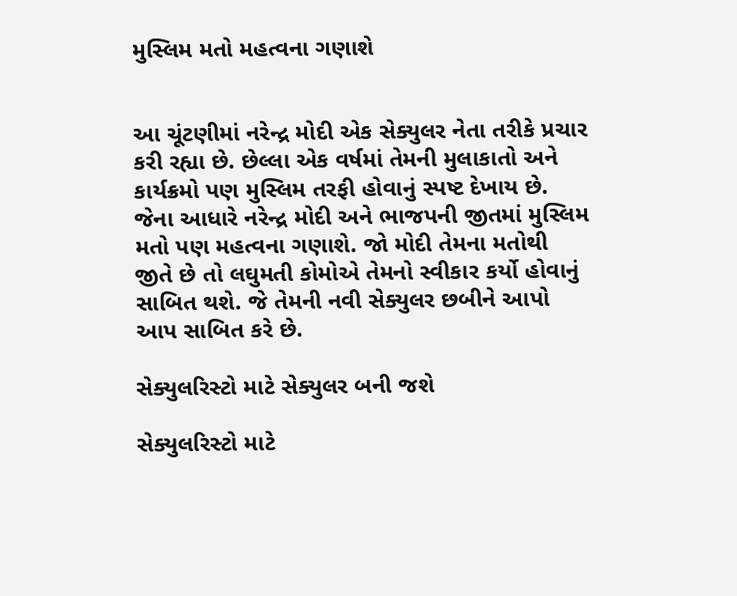મુસ્લિમ મતો મહત્વના ગણાશે


આ ચૂંટણીમાં નરેન્દ્ર મોદી એક સેક્યુલર નેતા તરીકે પ્રચાર કરી રહ્યા છે. છેલ્લા એક વર્ષમાં તેમની મુલાકાતો અને કાર્યક્રમો પણ મુસ્લિમ તરફી હોવાનું સ્પષ્ટ દેખાય છે. જેના આધારે નરેન્દ્ર મોદી અને ભાજપની જીતમાં મુસ્લિમ મતો પણ મહત્વના ગણાશે. જો મોદી તેમના મતોથી જીતે છે તો લઘુમતી કોમોએ તેમનો સ્વીકાર કર્યો હોવાનું સાબિત થશે. જે તેમની નવી સેક્યુલર છબીને આપો આપ સાબિત કરે છે.

સેક્યુલરિસ્ટો માટે સેક્યુલર બની જશે

સેક્યુલરિસ્ટો માટે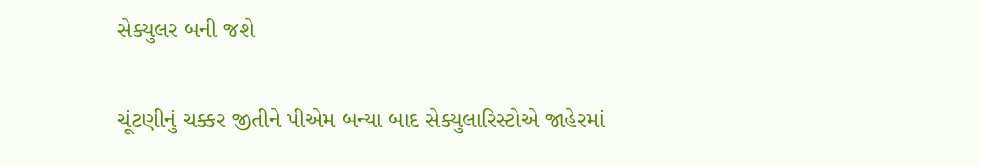સેક્યુલર બની જશે


ચૂંટણીનું ચક્કર જીતીને પીએમ બન્યા બાદ સેક્યુલારિસ્ટોએ જાહેરમાં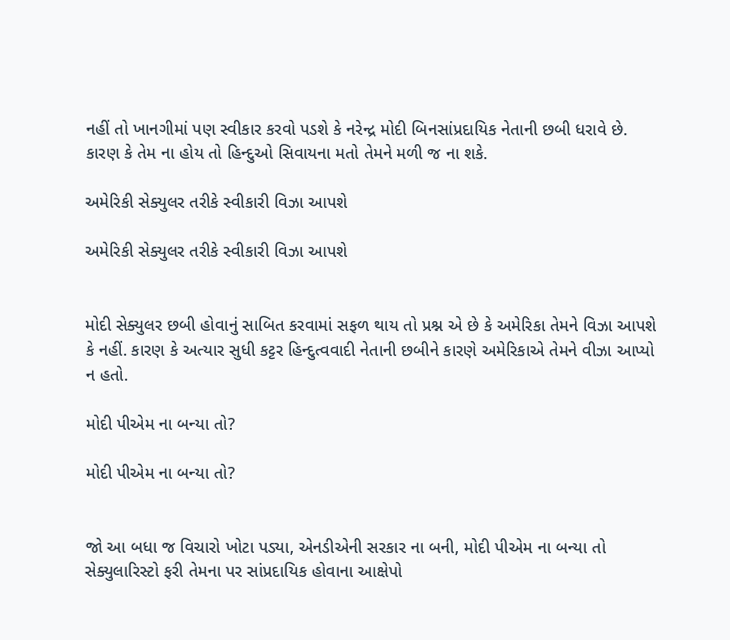નહીં તો ખાનગીમાં પણ સ્વીકાર કરવો પડશે કે નરેન્દ્ર મોદી બિનસાંપ્રદાયિક નેતાની છબી ધરાવે છે. કારણ કે તેમ ના હોય તો હિન્દુઓ સિવાયના મતો તેમને મળી જ ના શકે.

અમેરિકી સેક્યુલર તરીકે સ્વીકારી વિઝા આપશે

અમેરિકી સેક્યુલર તરીકે સ્વીકારી વિઝા આપશે


મોદી સેક્યુલર છબી હોવાનું સાબિત કરવામાં સફળ થાય તો પ્રશ્ન એ છે કે અમેરિકા તેમને વિઝા આપશે કે નહીં. કારણ કે અત્યાર સુધી કટ્ટર હિન્દુત્વવાદી નેતાની છબીને કારણે અમેરિકાએ તેમને વીઝા આપ્યો ન હતો.

મોદી પીએમ ના બન્યા તો?

મોદી પીએમ ના બન્યા તો?


જો આ બધા જ વિચારો ખોટા પડ્યા, એનડીએની સરકાર ના બની, મોદી પીએમ ના બન્યા તો સેક્યુલારિસ્ટો ફરી તેમના પર સાંપ્રદાયિક હોવાના આક્ષેપો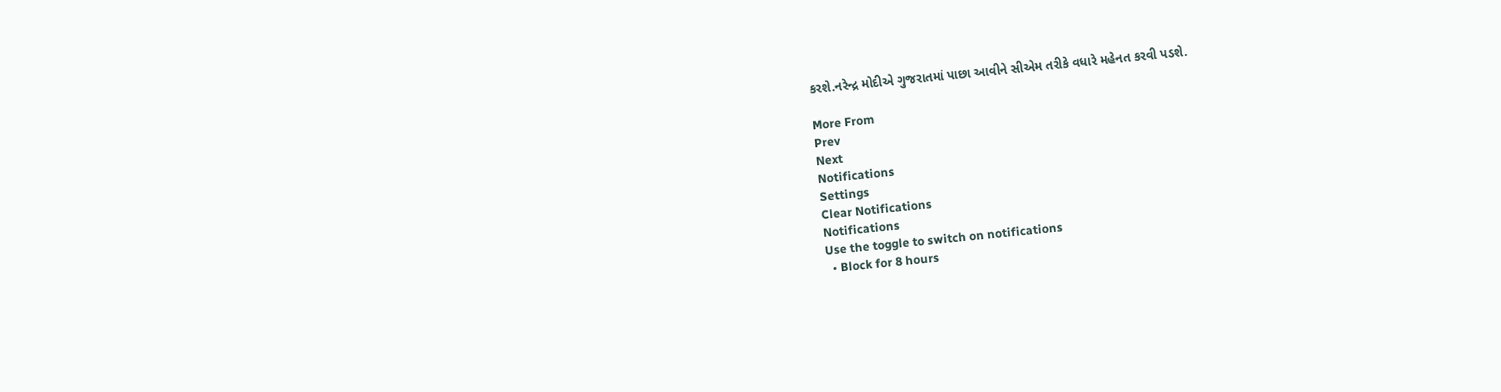કરશે.નરેન્દ્ર મોદીએ ગુજરાતમાં પાછા આવીને સીએમ તરીકે વધારે મહેનત કરવી પડશે.

More From
Prev
Next
Notifications
Settings
Clear Notifications
Notifications
Use the toggle to switch on notifications
  • Block for 8 hours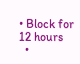• Block for 12 hours
  •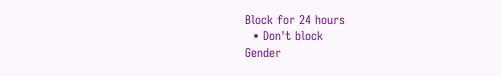Block for 24 hours
  • Don't block
Gender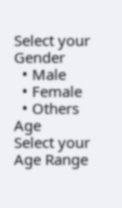Select your Gender
  • Male
  • Female
  • Others
Age
Select your Age Range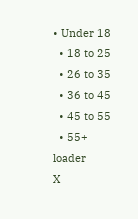• Under 18
  • 18 to 25
  • 26 to 35
  • 36 to 45
  • 45 to 55
  • 55+
loader
X